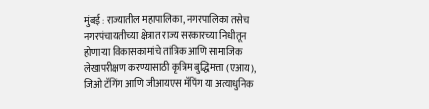मुंबई : राज्यातील महापालिका, नगरपालिका तसेच नगरपंचायतीच्या क्षेत्रात राज्य सरकारच्या निधीतून होणाऱ्या विकासकामांचे तांत्रिक आणि सामाजिक लेखापरीक्षण करण्यासाठी कृत्रिम बुद्धिमत्ता (एआय), जिओ टॅगिंग आणि जीआयएस मॅपिंग या अत्याधुनिक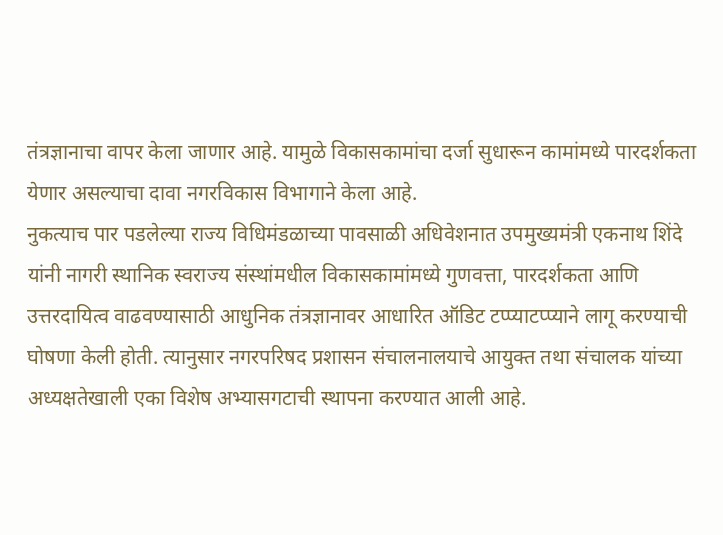तंत्रज्ञानाचा वापर केला जाणार आहे. यामुळे विकासकामांचा दर्जा सुधारून कामांमध्ये पारदर्शकता येणार असल्याचा दावा नगरविकास विभागाने केला आहे.
नुकत्याच पार पडलेल्या राज्य विधिमंडळाच्या पावसाळी अधिवेशनात उपमुख्यमंत्री एकनाथ शिंदे यांनी नागरी स्थानिक स्वराज्य संस्थांमधील विकासकामांमध्ये गुणवत्ता, पारदर्शकता आणि उत्तरदायित्व वाढवण्यासाठी आधुनिक तंत्रज्ञानावर आधारित ऑडिट टप्प्याटप्प्याने लागू करण्याची घोषणा केली होती. त्यानुसार नगरपरिषद प्रशासन संचालनालयाचे आयुक्त तथा संचालक यांच्या अध्यक्षतेखाली एका विशेष अभ्यासगटाची स्थापना करण्यात आली आहे.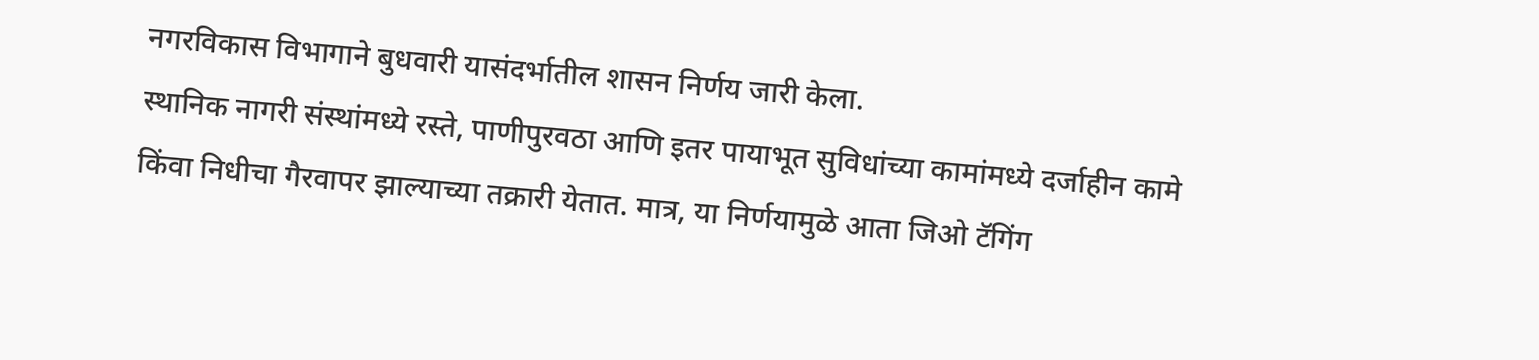नगरविकास विभागाने बुधवारी यासंदर्भातील शासन निर्णय जारी केला.
स्थानिक नागरी संस्थांमध्ये रस्ते, पाणीपुरवठा आणि इतर पायाभूत सुविधांच्या कामांमध्ये दर्जाहीन कामे किंवा निधीचा गैरवापर झाल्याच्या तक्रारी येतात. मात्र, या निर्णयामुळे आता जिओ टॅगिंग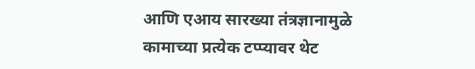आणि एआय सारख्या तंत्रज्ञानामुळे कामाच्या प्रत्येक टप्प्यावर थेट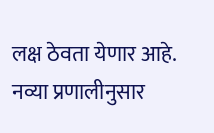लक्ष ठेवता येणार आहे. नव्या प्रणालीनुसार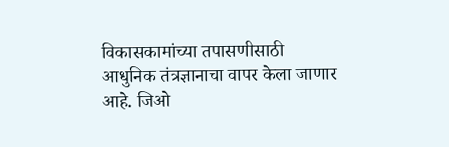विकासकामांच्या तपासणीसाठी आधुनिक तंत्रज्ञानाचा वापर केला जाणार आहे. जिओ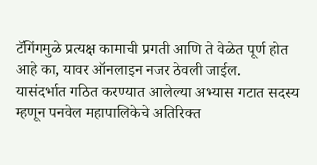टॅगिंगमुळे प्रत्यक्ष कामाची प्रगती आणि ते वेळेत पूर्ण होत आहे का, यावर ऑनलाइन नजर ठेवली जाईल.
यासंदर्भात गठित करण्यात आलेल्या अभ्यास गटात सदस्य म्हणून पनवेल महापालिकेचे अतिरिक्त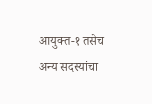आयुक्त-१ तसेच अन्य सदस्यांचा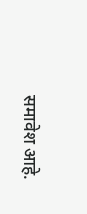समावेश आहे.